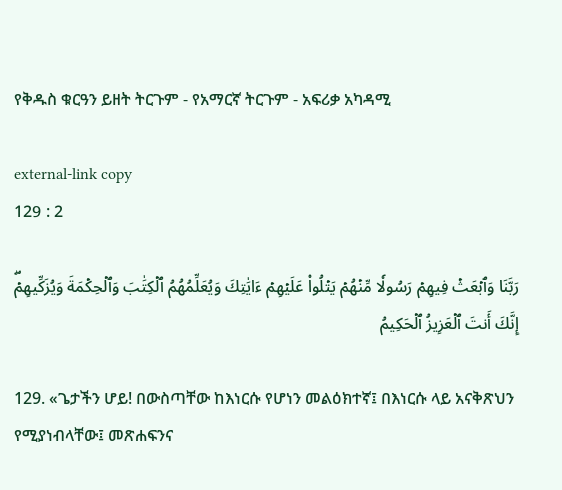የቅዱስ ቁርዓን ይዘት ትርጉም - የአማርኛ ትርጉም ‐ አፍሪቃ አካዳሚ

external-link copy
129 : 2

رَبَّنَا وَٱبۡعَثۡ فِيهِمۡ رَسُولٗا مِّنۡهُمۡ يَتۡلُواْ عَلَيۡهِمۡ ءَايَٰتِكَ وَيُعَلِّمُهُمُ ٱلۡكِتَٰبَ وَٱلۡحِكۡمَةَ وَيُزَكِّيهِمۡۖ إِنَّكَ أَنتَ ٱلۡعَزِيزُ ٱلۡحَكِيمُ

129. «ጌታችን ሆይ! በውስጣቸው ከእነርሱ የሆነን መልዕክተኛ፤ በእነርሱ ላይ አናቅጽህን የሚያነብላቸው፤ መጽሐፍንና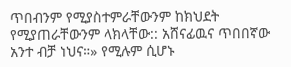ጥበብንም የሚያስተምራቸውንም ከክህደት የሚያጠራቸውንም ላክላቸው:: አሸናፊዉና ጥበበኛው አንተ ብቻ ነህና።» የሚሉም ሲሆኑ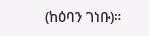(ከዕባን ገነቡ)።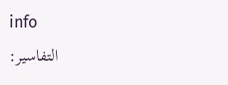info
التفاسير: